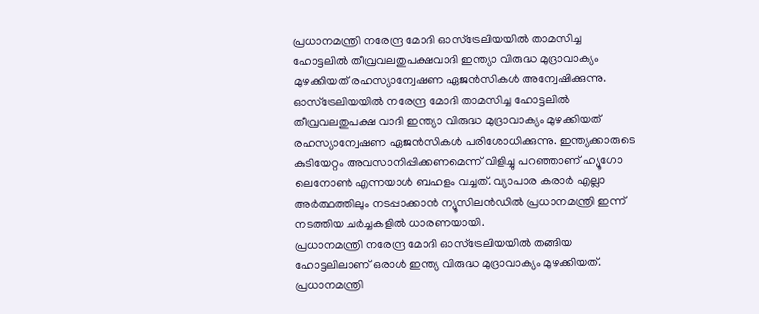പ്രധാനമന്ത്രി നരേന്ദ്ര മോദി ഓസ്ട്രേലിയയിൽ താമസിച്ച ഹോട്ടലിൽ തീവ്രവലതുപക്ഷവാദി ഇന്ത്യാ വിരുദ്ധ മുദ്രാവാക്യം മുഴക്കിയത് രഹസ്യാന്വേഷണ ഏജൻസികൾ അന്വേഷിക്കുന്നു.
ഓസ്ട്രേലിയയിൽ നരേന്ദ്ര മോദി താമസിച്ച ഹോട്ടലിൽ തീവ്രവലതുപക്ഷ വാദി ഇന്ത്യാ വിരുദ്ധ മുദ്രാവാക്യം മുഴക്കിയത് രഹസ്യാന്വേഷണ ഏജൻസികൾ പരിശോധിക്കുന്നു. ഇന്ത്യക്കാരുടെ കുടിയേറ്റം അവസാനിപ്പിക്കണമെന്ന് വിളിച്ചു പറഞ്ഞാണ് ഹ്യൂഗോ ലെനോൺ എന്നയാൾ ബഹളം വച്ചത്. വ്യാപാര കരാർ എല്ലാ അർത്ഥത്തിലും നടപ്പാക്കാൻ ന്യൂസിലൻഡിൽ പ്രധാനമന്ത്രി ഇന്ന് നടത്തിയ ചർച്ചകളിൽ ധാരണയായി.
പ്രധാനമന്ത്രി നരേന്ദ്ര മോദി ഓസ്ട്രേലിയയിൽ തങ്ങിയ ഹോട്ടലിലാണ് ഒരാൾ ഇന്ത്യ വിരുദ്ധ മുദ്രാവാക്യം മുഴക്കിയത്. പ്രധാനമന്ത്രി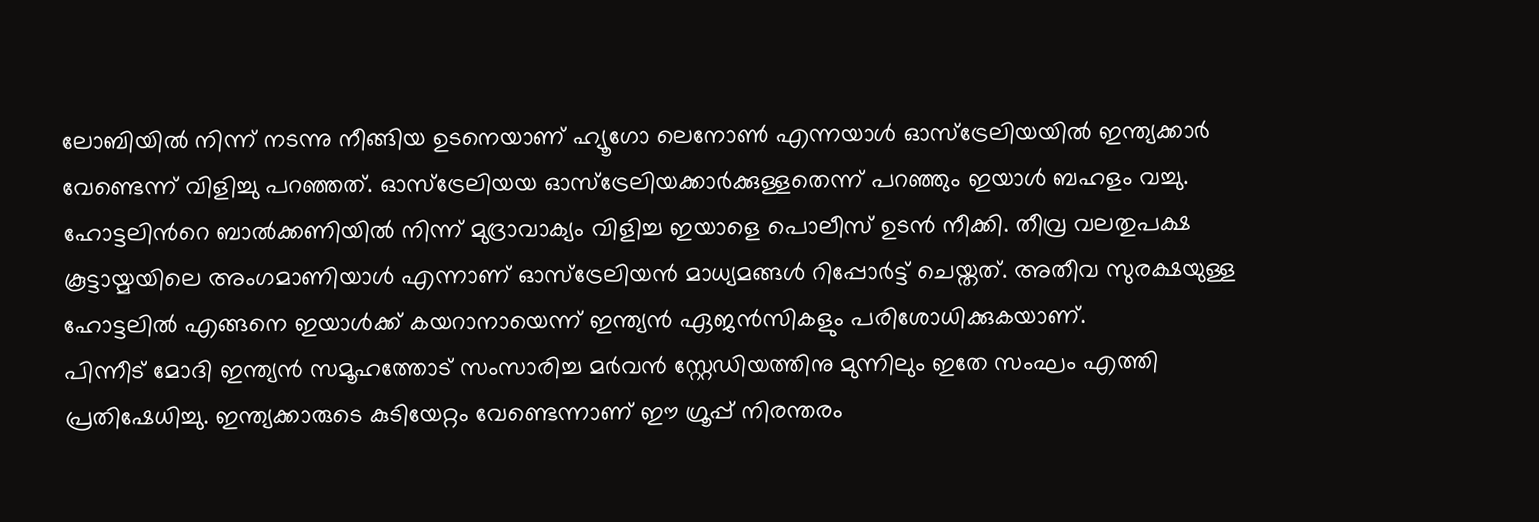ലോബിയിൽ നിന്ന് നടന്നു നീങ്ങിയ ഉടനെയാണ് ഹ്യൂഗോ ലെനോൺ എന്നയാൾ ഓസ്ട്രേലിയയിൽ ഇന്ത്യക്കാർ വേണ്ടെന്ന് വിളിച്ചു പറഞ്ഞത്. ഓസ്ട്രേലിയയ ഓസ്ട്രേലിയക്കാർക്കുള്ളതെന്ന് പറഞ്ഞും ഇയാൾ ബഹളം വച്ചു. ഹോട്ടലിൻറെ ബാൽക്കണിയിൽ നിന്ന് മുദ്രാവാക്യം വിളിച്ച ഇയാളെ പൊലീസ് ഉടൻ നീക്കി. തീവ്ര വലതുപക്ഷ കൂട്ടായ്മയിലെ അംഗമാണിയാൾ എന്നാണ് ഓസ്ട്രേലിയൻ മാധ്യമങ്ങൾ റിപ്പോർട്ട് ചെയ്തത്. അതീവ സുരക്ഷയുള്ള ഹോട്ടലിൽ എങ്ങനെ ഇയാൾക്ക് കയറാനായെന്ന് ഇന്ത്യൻ ഏജൻസികളും പരിശോധിക്കുകയാണ്.
പിന്നീട് മോദി ഇന്ത്യൻ സമൂഹത്തോട് സംസാരിച്ച മർവൻ സ്റ്റേഡിയത്തിനു മുന്നിലും ഇതേ സംഘം എത്തി പ്രതിഷേധിച്ചു. ഇന്ത്യക്കാരുടെ കുടിയേറ്റം വേണ്ടെന്നാണ് ഈ ഗ്രൂപ്പ് നിരന്തരം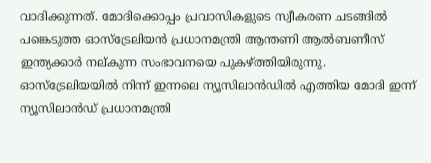വാദിക്കുന്നത്. മോദിക്കൊപ്പം പ്രവാസികളുടെ സ്വീകരണ ചടങ്ങിൽ പങ്കെടുത്ത ഓസ്ട്രേലിയൻ പ്രധാനമന്ത്രി ആന്തണി ആൽബണീസ് ഇന്ത്യക്കാർ നല്കുന്ന സംഭാവനയെ പുകഴ്ത്തിയിരുന്നു.
ഓസ്ട്രേലിയയിൽ നിന്ന് ഇന്നലെ ന്യൂസിലാൻഡിൽ എത്തിയ മോദി ഇന്ന് ന്യൂസിലാൻഡ് പ്രധാനമന്ത്രി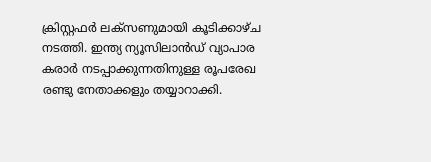ക്രിസ്റ്റഫർ ലക്സണുമായി കൂടിക്കാഴ്ച നടത്തി. ഇന്ത്യ ന്യൂസിലാൻഡ് വ്യാപാര കരാർ നടപ്പാക്കുന്നതിനുള്ള രൂപരേഖ രണ്ടു നേതാക്കളും തയ്യാറാക്കി.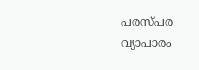പരസ്പര വ്യാപാരം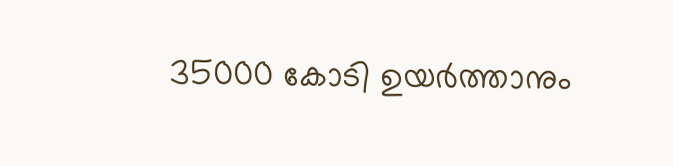35000 കോടി ഉയർത്താനും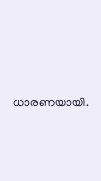ധാരണയായി.